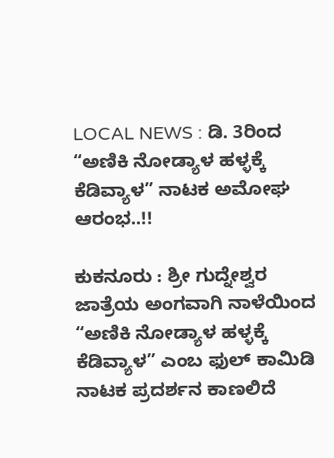LOCAL NEWS : ಡಿ. 3ರಿಂದ “ಅಣಿಕಿ ನೋಡ್ಯಾಳ ಹಳ್ಳಕ್ಕೆ ಕೆಡಿವ್ಯಾಳ” ನಾಟಕ ಅಮೋಘ ಆರಂಭ..!!

ಕುಕನೂರು : ಶ್ರೀ ಗುದ್ನೇಶ್ವರ ಜಾತ್ರೆಯ ಅಂಗವಾಗಿ ನಾಳೆಯಿಂದ “ಅಣಿಕಿ ನೋಡ್ಯಾಳ ಹಳ್ಳಕ್ಕೆ ಕೆಡಿವ್ಯಾಳ” ಎಂಬ ಫುಲ್ ಕಾಮಿಡಿ ನಾಟಕ ಪ್ರದರ್ಶನ ಕಾಣಲಿದೆ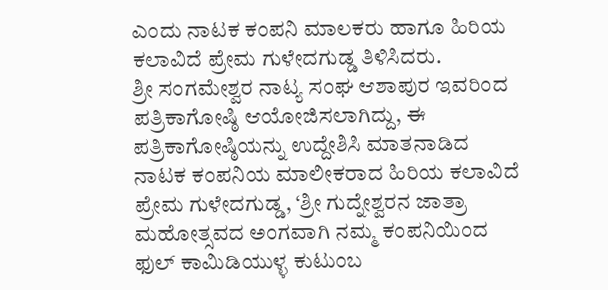ಎಂದು ನಾಟಕ ಕಂಪನಿ ಮಾಲಕರು ಹಾಗೂ ಹಿರಿಯ ಕಲಾವಿದೆ ಪ್ರೇಮ ಗುಳೇದಗುಡ್ಡ ತಿಳಿಸಿದರು.
ಶ್ರೀ ಸಂಗಮೇಶ್ವರ ನಾಟ್ಯ ಸಂಘ ಆಶಾಪುರ ಇವರಿಂದ ಪತ್ರಿಕಾಗೋಷ್ಠಿ ಆಯೋಜಿಸಲಾಗಿದ್ದು, ಈ ಪತ್ರಿಕಾಗೋಷ್ಠಿಯನ್ನು ಉದ್ದೇಶಿಸಿ ಮಾತನಾಡಿದ ನಾಟಕ ಕಂಪನಿಯ ಮಾಲೀಕರಾದ ಹಿರಿಯ ಕಲಾವಿದೆ ಪ್ರೇಮ ಗುಳೇದಗುಡ್ಡ, ‘ಶ್ರೀ ಗುದ್ನೇಶ್ವರನ ಜಾತ್ರಾ ಮಹೋತ್ಸವದ ಅಂಗವಾಗಿ ನಮ್ಮ ಕಂಪನಿಯಿಂದ ಫುಲ್ ಕಾಮಿಡಿಯುಳ್ಳ ಕುಟುಂಬ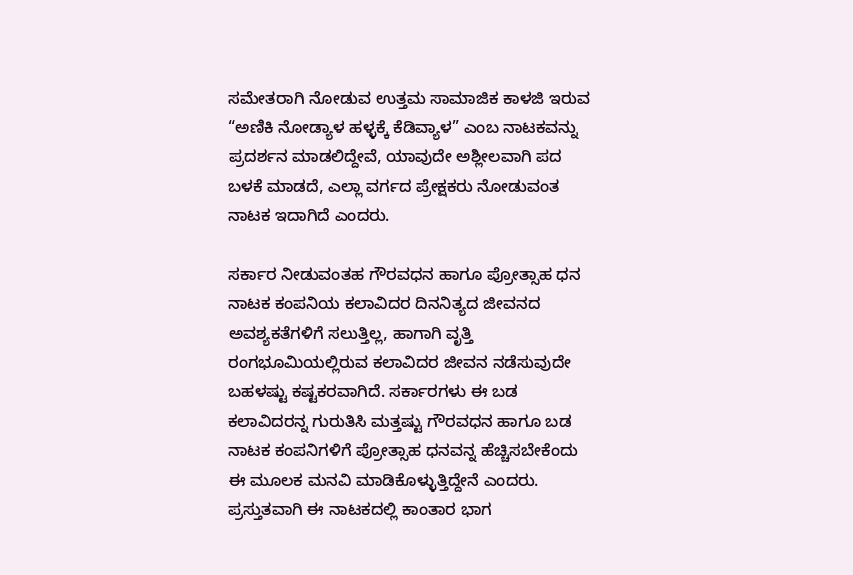ಸಮೇತರಾಗಿ ನೋಡುವ ಉತ್ತಮ ಸಾಮಾಜಿಕ ಕಾಳಜಿ ಇರುವ “ಅಣಿಕಿ ನೋಡ್ಯಾಳ ಹಳ್ಳಕ್ಕೆ ಕೆಡಿವ್ಯಾಳ” ಎಂಬ ನಾಟಕವನ್ನು ಪ್ರದರ್ಶನ ಮಾಡಲಿದ್ದೇವೆ, ಯಾವುದೇ ಅಶ್ಲೀಲವಾಗಿ ಪದ ಬಳಕೆ ಮಾಡದೆ, ಎಲ್ಲಾ ವರ್ಗದ ಪ್ರೇಕ್ಷಕರು ನೋಡುವಂತ ನಾಟಕ ಇದಾಗಿದೆ ಎಂದರು.

ಸರ್ಕಾರ ನೀಡುವಂತಹ ಗೌರವಧನ ಹಾಗೂ ಪ್ರೋತ್ಸಾಹ ಧನ ನಾಟಕ ಕಂಪನಿಯ ಕಲಾವಿದರ ದಿನನಿತ್ಯದ ಜೀವನದ ಅವಶ್ಯಕತೆಗಳಿಗೆ ಸಲುತ್ತಿಲ್ಲ, ಹಾಗಾಗಿ ವೃತ್ತಿ ರಂಗಭೂಮಿಯಲ್ಲಿರುವ ಕಲಾವಿದರ ಜೀವನ ನಡೆಸುವುದೇ ಬಹಳಷ್ಟು ಕಷ್ಟಕರವಾಗಿದೆ. ಸರ್ಕಾರಗಳು ಈ ಬಡ ಕಲಾವಿದರನ್ನ ಗುರುತಿಸಿ ಮತ್ತಷ್ಟು ಗೌರವಧನ ಹಾಗೂ ಬಡ ನಾಟಕ ಕಂಪನಿಗಳಿಗೆ ಪ್ರೋತ್ಸಾಹ ಧನವನ್ನ ಹೆಚ್ಚಿಸಬೇಕೆಂದು ಈ ಮೂಲಕ ಮನವಿ ಮಾಡಿಕೊಳ್ಳುತ್ತಿದ್ದೇನೆ ಎಂದರು.
ಪ್ರಸ್ತುತವಾಗಿ ಈ ನಾಟಕದಲ್ಲಿ ಕಾಂತಾರ ಭಾಗ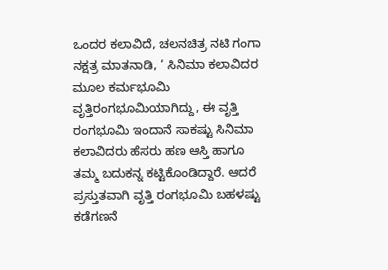ಒಂದರ ಕಲಾವಿದೆ, ಚಲನಚಿತ್ರ ನಟಿ ಗಂಗಾ ನಕ್ಷತ್ರ ಮಾತನಾಡಿ, ‘ ಸಿನಿಮಾ ಕಲಾವಿದರ ಮೂಲ ಕರ್ಮಭೂಮಿ ವೃತ್ತಿರಂಗಭೂಮಿಯಾಗಿದ್ದು, ಈ ವೃತ್ತಿ ರಂಗಭೂಮಿ ಇಂದಾನೆ ಸಾಕಷ್ಟು ಸಿನಿಮಾ ಕಲಾವಿದರು ಹೆಸರು ಹಣ ಆಸ್ತಿ ಹಾಗೂ ತಮ್ಮ ಬದುಕನ್ನ ಕಟ್ಟಿಕೊಂಡಿದ್ದಾರೆ. ಆದರೆ ಪ್ರಸ್ತುತವಾಗಿ ವೃತ್ತಿ ರಂಗಭೂಮಿ ಬಹಳಷ್ಟು ಕಡೆಗಣನೆ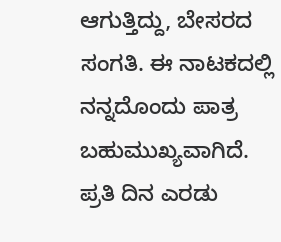ಆಗುತ್ತಿದ್ದು, ಬೇಸರದ ಸಂಗತಿ. ಈ ನಾಟಕದಲ್ಲಿ ನನ್ನದೊಂದು ಪಾತ್ರ ಬಹುಮುಖ್ಯವಾಗಿದೆ. ಪ್ರತಿ ದಿನ ಎರಡು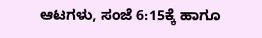ಆಟಗಳು, ಸಂಜೆ 6:15ಕ್ಕೆ ಹಾಗೂ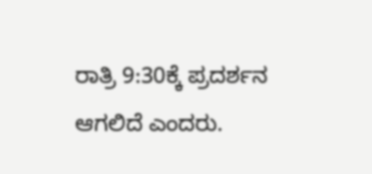ರಾತ್ರಿ 9:30ಕ್ಕೆ ಪ್ರದರ್ಶನ ಆಗಲಿದೆ ಎಂದರು.